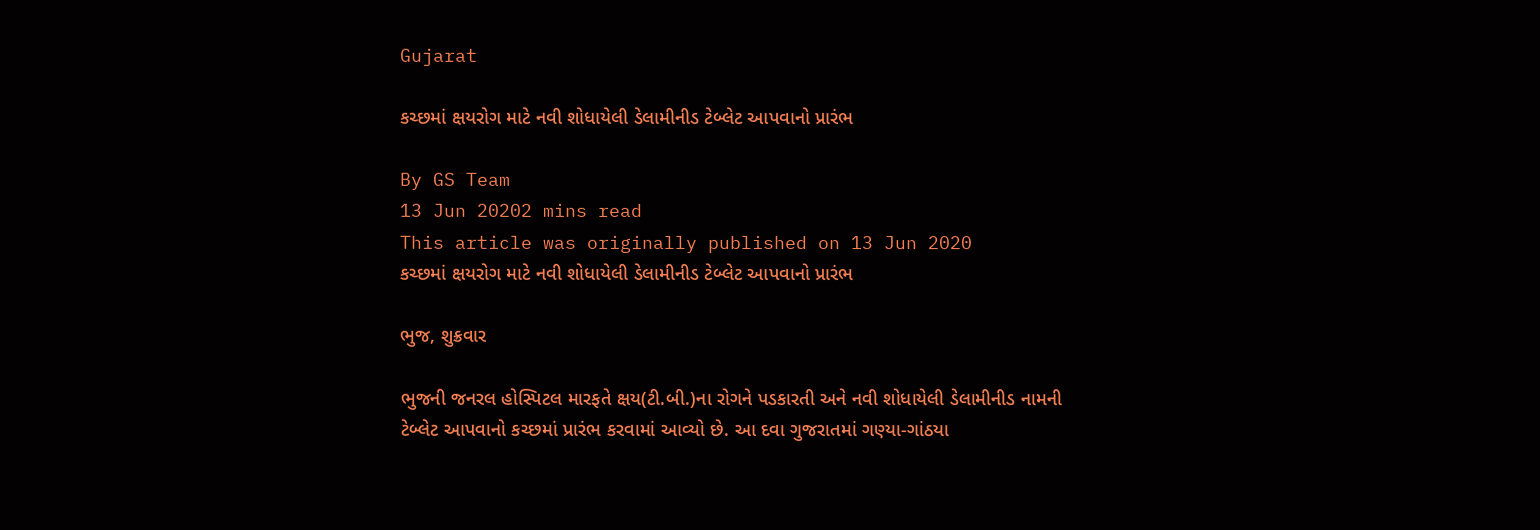Gujarat

કચ્છમાં ક્ષયરોગ માટે નવી શોધાયેલી ડેલામીનીડ ટેબ્લેટ આપવાનો પ્રારંભ

By GS Team
13 Jun 20202 mins read
This article was originally published on 13 Jun 2020
કચ્છમાં ક્ષયરોગ માટે નવી શોધાયેલી ડેલામીનીડ ટેબ્લેટ આપવાનો પ્રારંભ

ભુજ, શુક્રવાર

ભુજની જનરલ હોસ્પિટલ મારફતે ક્ષય(ટી.બી.)ના રોગને પડકારતી અને નવી શોધાયેલી ડેલામીનીડ નામની ટેબ્લેટ આપવાનો કચ્છમાં પ્રારંભ કરવામાં આવ્યો છે. આ દવા ગુજરાતમાં ગણ્યા-ગાંઠયા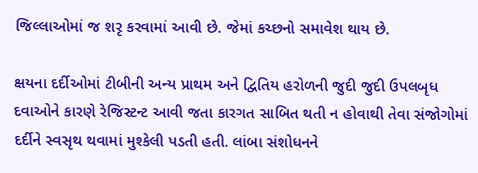જિલ્લાઓમાં જ શરૃ કરવામાં આવી છે. જેમાં કચ્છનો સમાવેશ થાય છે.

ક્ષયના દર્દીઓમાં ટીબીની અન્ય પ્રાથમ અને દ્વિતિય હરોળની જુદી જુદી ઉપલબૃધ દવાઓને કારણે રેજિસ્ટન્ટ આવી જતા કારગત સાબિત થતી ન હોવાથી તેવા સંજોગોમાં દર્દીને સ્વસૃથ થવામાં મુશ્કેલી પડતી હતી. લાંબા સંશોધનને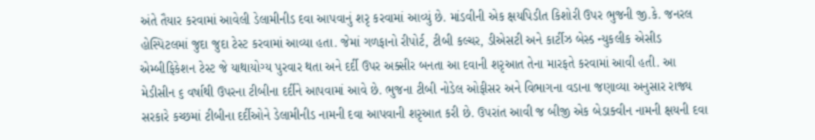અંતે તૈયાર કરવામાં આવેલી ડેલામીનીડ દવા આપવાનું શરૃ કરવામાં આવ્યું છે. માંડવીની એક ક્ષયપિડીત કિશોરી ઉપર ભુજની જી.કે. જનરલ હોસ્પિટલમાં જુદા જુદા ટેસ્ટ કરવામાં આવ્યા હતા. જેમાં ગળફાનો રીપોર્ટ, ટીબી કલ્ચર, ડીએસટી અને કાર્ટીઝ બેસ્ડ ન્યુકલીક એસીડ એમ્બીફિકેશન ટેસ્ટ જે યાથાયોગ્ય પુરવાર થતા અને દર્દી ઉપર અક્સીર બનતા આ દવાની શરૃઆત તેના મારફતે કરવામાં આવી હતી. આ મેડીસીન ૬ વર્ષાથી ઉપરના ટીબીના દર્દીને આપવામાં આવે છે. ભુજના ટીબી નોડેલ ઓફીસર અને વિભાગના વડાના જણાવ્યા અનુસાર રાજ્ય સરકારે કચ્છમાં ટીબીના દર્દીઓને ડેલામીનીડ નામની દવા આપવાની શરૃઆત કરી છે. ઉપરાંત આવી જ બીજી એક બેડાક્વીન નામની ક્ષયની દવા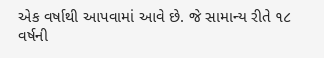એક વર્ષાથી આપવામાં આવે છે. જે સામાન્ય રીતે ૧૮ વર્ષની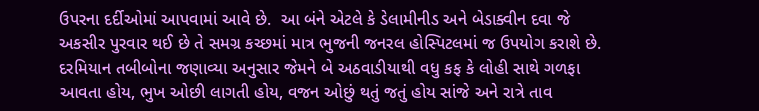ઉપરના દર્દીઓમાં આપવામાં આવે છે.  આ બંને એટલે કે ડેલામીનીડ અને બેડાક્વીન દવા જે અકસીર પુરવાર થઈ છે તે સમગ્ર કચ્છમાં માત્ર ભુજની જનરલ હોસ્પિટલમાં જ ઉપયોગ કરાશે છે. દરમિયાન તબીબોના જણાવ્યા અનુસાર જેમને બે અઠવાડીયાથી વધુ કફ કે લોહી સાથે ગળફા આવતા હોય, ભુખ ઓછી લાગતી હોય, વજન ઓછું થતું જતું હોય સાંજે અને રાત્રે તાવ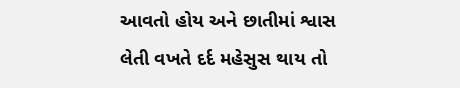આવતો હોય અને છાતીમાં શ્વાસ લેતી વખતે દર્દ મહેસુસ થાય તો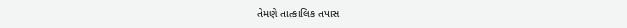તેમણે તાત્કાલિક તપાસ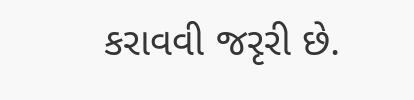કરાવવી જરૃરી છે.